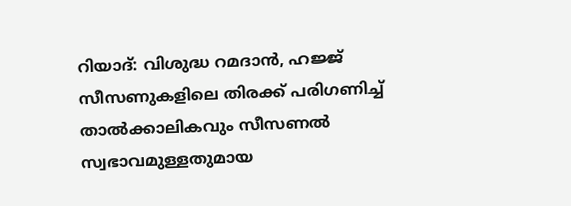റിയാദ്: വിശുദ്ധ റമദാൻ, ഹജ്ജ് സീസണുകളിലെ തിരക്ക് പരിഗണിച്ച് താൽക്കാലികവും സീസണൽ സ്വഭാവമുള്ളതുമായ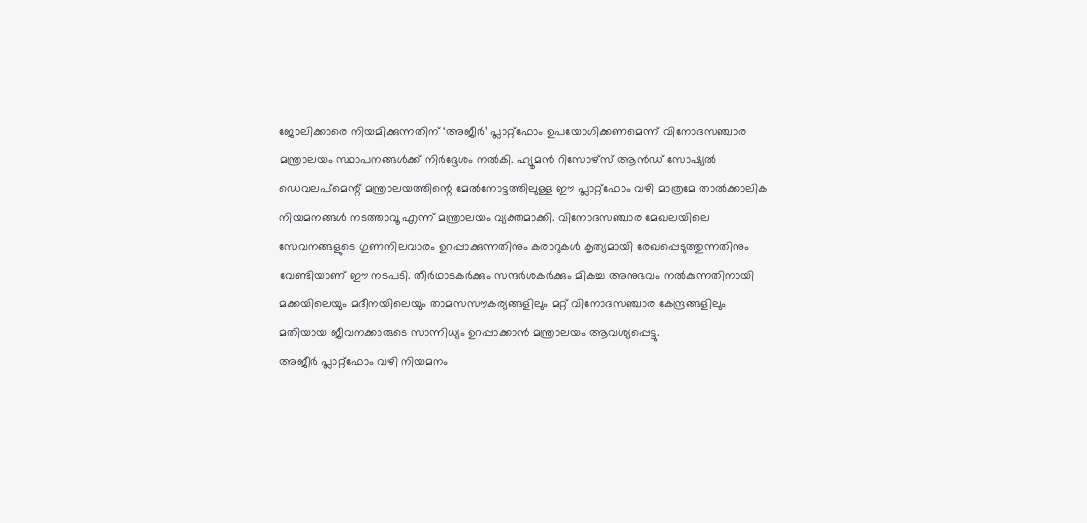ജോലിക്കാരെ നിയമിക്കുന്നതിന് ‘അജീർ’ പ്ലാറ്റ്ഫോം ഉപയോഗിക്കണമെന്ന് വിനോദസഞ്ചാര മന്ത്രാലയം സ്ഥാപനങ്ങൾക്ക് നിർദ്ദേശം നൽകി. ഹ്യൂമൻ റിസോഴ്സ് ആൻഡ് സോഷ്യൽ ഡെവലപ്മെന്റ് മന്ത്രാലയത്തിന്റെ മേൽനോട്ടത്തിലുള്ള ഈ പ്ലാറ്റ്ഫോം വഴി മാത്രമേ താൽക്കാലിക നിയമനങ്ങൾ നടത്താവൂ എന്ന് മന്ത്രാലയം വ്യക്തമാക്കി. വിനോദസഞ്ചാര മേഖലയിലെ സേവനങ്ങളുടെ ഗുണനിലവാരം ഉറപ്പാക്കുന്നതിനും കരാറുകൾ കൃത്യമായി രേഖപ്പെടുത്തുന്നതിനും വേണ്ടിയാണ് ഈ നടപടി. തീർഥാടകർക്കും സന്ദർശകർക്കും മികച്ച അനുഭവം നൽകുന്നതിനായി മക്കയിലെയും മദീനയിലെയും താമസസൗകര്യങ്ങളിലും മറ്റ് വിനോദസഞ്ചാര കേന്ദ്രങ്ങളിലും മതിയായ ജീവനക്കാരുടെ സാന്നിധ്യം ഉറപ്പാക്കാൻ മന്ത്രാലയം ആവശ്യപ്പെട്ടു.
അജീർ പ്ലാറ്റ്ഫോം വഴി നിയമനം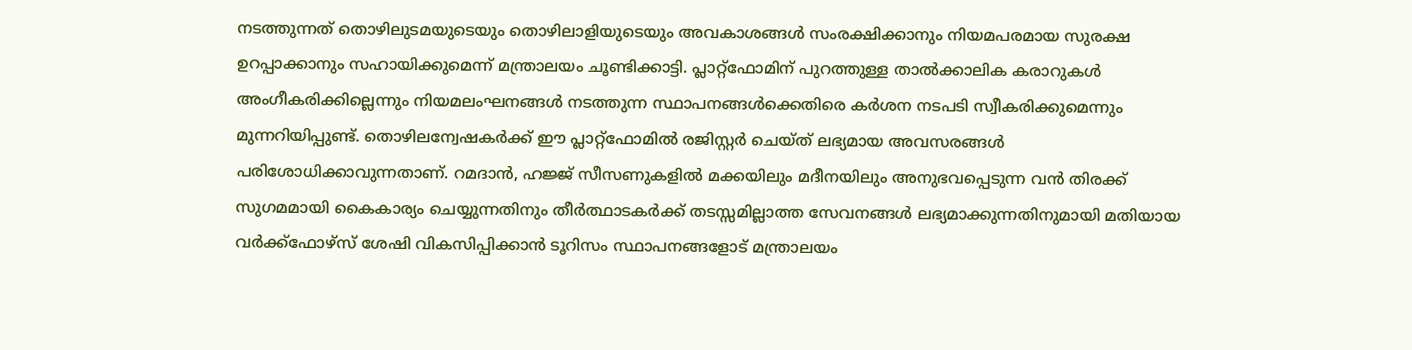നടത്തുന്നത് തൊഴിലുടമയുടെയും തൊഴിലാളിയുടെയും അവകാശങ്ങൾ സംരക്ഷിക്കാനും നിയമപരമായ സുരക്ഷ ഉറപ്പാക്കാനും സഹായിക്കുമെന്ന് മന്ത്രാലയം ചൂണ്ടിക്കാട്ടി. പ്ലാറ്റ്ഫോമിന് പുറത്തുള്ള താൽക്കാലിക കരാറുകൾ അംഗീകരിക്കില്ലെന്നും നിയമലംഘനങ്ങൾ നടത്തുന്ന സ്ഥാപനങ്ങൾക്കെതിരെ കർശന നടപടി സ്വീകരിക്കുമെന്നും മുന്നറിയിപ്പുണ്ട്. തൊഴിലന്വേഷകർക്ക് ഈ പ്ലാറ്റ്ഫോമിൽ രജിസ്റ്റർ ചെയ്ത് ലഭ്യമായ അവസരങ്ങൾ പരിശോധിക്കാവുന്നതാണ്. റമദാൻ, ഹജ്ജ് സീസണുകളിൽ മക്കയിലും മദീനയിലും അനുഭവപ്പെടുന്ന വൻ തിരക്ക് സുഗമമായി കൈകാര്യം ചെയ്യുന്നതിനും തീർത്ഥാടകർക്ക് തടസ്സമില്ലാത്ത സേവനങ്ങൾ ലഭ്യമാക്കുന്നതിനുമായി മതിയായ വർക്ക്ഫോഴ്സ് ശേഷി വികസിപ്പിക്കാൻ ടൂറിസം സ്ഥാപനങ്ങളോട് മന്ത്രാലയം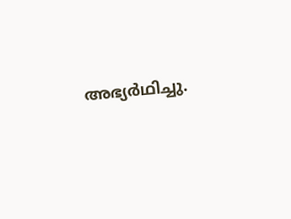അഭ്യർഥിച്ചു.